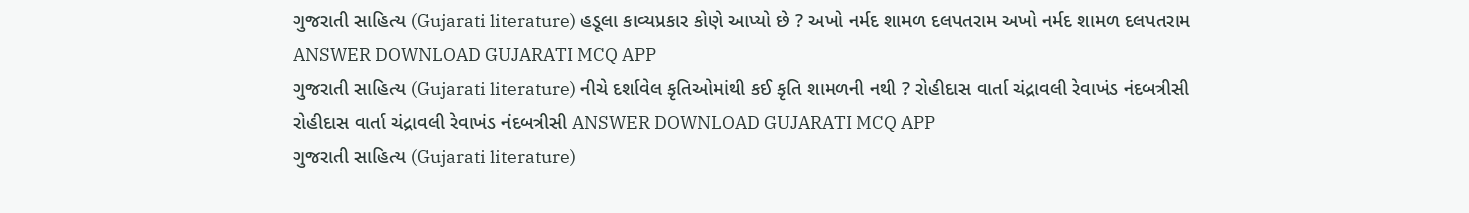ગુજરાતી સાહિત્ય (Gujarati literature) હડૂલા કાવ્યપ્રકાર કોણે આપ્યો છે ? અખો નર્મદ શામળ દલપતરામ અખો નર્મદ શામળ દલપતરામ ANSWER DOWNLOAD GUJARATI MCQ APP
ગુજરાતી સાહિત્ય (Gujarati literature) નીચે દર્શાવેલ કૃતિઓમાંથી કઈ કૃતિ શામળની નથી ? રોહીદાસ વાર્તા ચંદ્રાવલી રેવાખંડ નંદબત્રીસી રોહીદાસ વાર્તા ચંદ્રાવલી રેવાખંડ નંદબત્રીસી ANSWER DOWNLOAD GUJARATI MCQ APP
ગુજરાતી સાહિત્ય (Gujarati literature)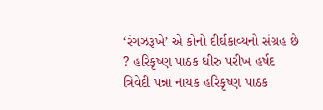‘રંગઝરૂખે’ એ કોનો દીર્ઘકાવ્યનો સંગ્રહ છે ? હરિકૃષ્ણ પાઠક ધીરુ પરીખ હર્ષદ ત્રિવેદી પન્ના નાયક હરિકૃષ્ણ પાઠક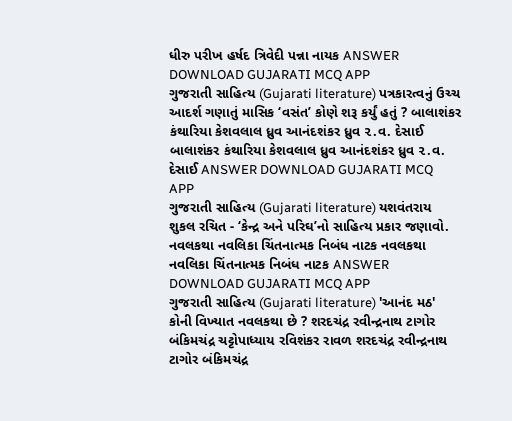ધીરુ પરીખ હર્ષદ ત્રિવેદી પન્ના નાયક ANSWER DOWNLOAD GUJARATI MCQ APP
ગુજરાતી સાહિત્ય (Gujarati literature) પત્રકારત્વનું ઉચ્ચ આદર્શ ગણાતું માસિક ‘વસંત’ કોણે શરૂ કર્યું હતું ? બાલાશંકર કંથારિયા કેશવલાલ ધ્રુવ આનંદશંકર ધ્રુવ ૨.વ. દેસાઈ બાલાશંકર કંથારિયા કેશવલાલ ધ્રુવ આનંદશંકર ધ્રુવ ૨.વ. દેસાઈ ANSWER DOWNLOAD GUJARATI MCQ APP
ગુજરાતી સાહિત્ય (Gujarati literature) યશવંતરાય શુકલ રચિત - ‘કેન્દ્ર અને પરિઘ’નો સાહિત્ય પ્રકાર જણાવો. નવલકથા નવલિકા ચિંતનાત્મક નિબંધ નાટક નવલકથા નવલિકા ચિંતનાત્મક નિબંધ નાટક ANSWER DOWNLOAD GUJARATI MCQ APP
ગુજરાતી સાહિત્ય (Gujarati literature) 'આનંદ મઠ' કોની વિખ્યાત નવલકથા છે ? શરદચંદ્ર રવીન્દ્રનાથ ટાગોર બંકિમચંદ્ર ચટ્ટોપાધ્યાય રવિશંકર રાવળ શરદચંદ્ર રવીન્દ્રનાથ ટાગોર બંકિમચંદ્ર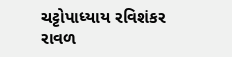ચટ્ટોપાધ્યાય રવિશંકર રાવળ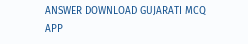ANSWER DOWNLOAD GUJARATI MCQ APP